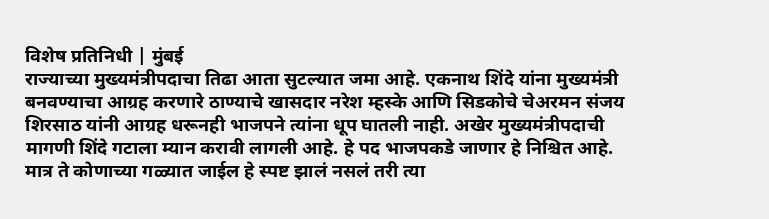विशेष प्रतिनिधी | मुंबई
राज्याच्या मुख्यमंत्रीपदाचा तिढा आता सुटल्यात जमा आहे. एकनाथ शिंदे यांना मुख्यमंत्री बनवण्याचा आग्रह करणारे ठाण्याचे खासदार नरेश म्हस्के आणि सिडकोचे चेअरमन संजय शिरसाठ यांनी आग्रह धरूनही भाजपने त्यांना धूप घातली नाही. अखेर मुख्यमंत्रीपदाची मागणी शिंदे गटाला म्यान करावी लागली आहे. हे पद भाजपकडे जाणार हे निश्चित आहे. मात्र ते कोणाच्या गळ्यात जाईल हे स्पष्ट झालं नसलं तरी त्या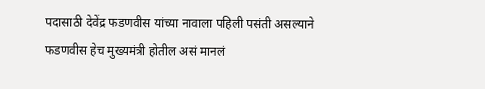पदासाठी देवेंद्र फडणवीस यांच्या नावाला पहिली पसंती असल्याने फडणवीस हेच मुख्यमंत्री होतील असं मानलं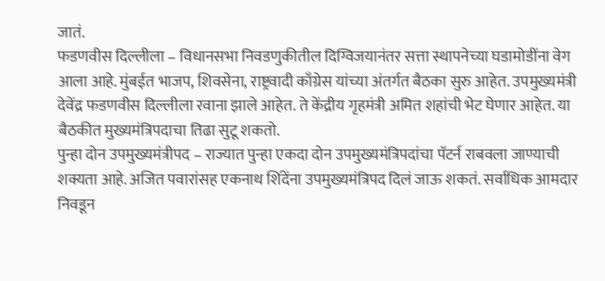जातं.
फडणवीस दिल्लीला – विधानसभा निवडणुकीतील दिग्विजयानंतर सत्ता स्थापनेच्या घडामोडींना वेग आला आहे. मुंबईत भाजप, शिवसेना, राष्ट्रवादी काँग्रेस यांच्या अंतर्गत बैठका सुरु आहेत. उपमुख्यमंत्री देवेंद्र फडणवीस दिल्लीला रवाना झाले आहेत. ते केंद्रीय गृहमंत्री अमित शहांची भेट घेणार आहेत. या बैठकीत मुख्यमंत्रिपदाचा तिढा सुटू शकतो.
पुन्हा दोन उपमुख्यमंत्रीपद – राज्यात पुन्हा एकदा दोन उपमुख्यमंत्रिपदांचा पॅटर्न राबवला जाण्याची शक्यता आहे. अजित पवारांसह एकनाथ शिंदेंना उपमुख्यमंत्रिपद दिलं जाऊ शकतं. सर्वाधिक आमदार निवडून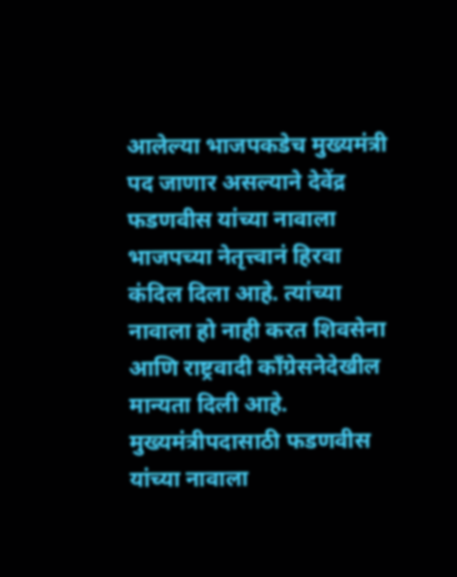आलेल्या भाजपकडेच मुख्यमंत्री पद जाणार असल्याने देवेंद्र फडणवीस यांच्या नावाला भाजपच्या नेतृत्त्वानं हिरवा कंदिल दिला आहे. त्यांच्या नावाला हो नाही करत शिवसेना आणि राष्ट्रवादी काँग्रेसनेदेखील मान्यता दिली आहे. मुख्यमंत्रीपदासाठी फडणवीस यांच्या नावाला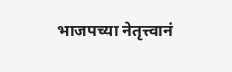भाजपच्या नेतृत्त्वानं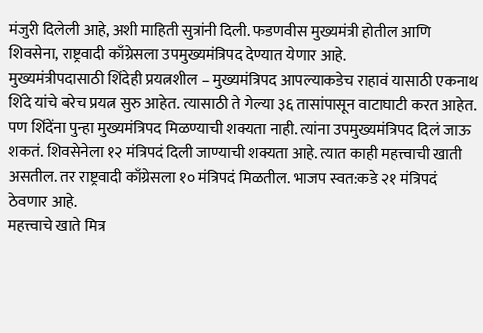मंजुरी दिलेली आहे, अशी माहिती सुत्रांनी दिली. फडणवीस मुख्यमंत्री होतील आणि शिवसेना, राष्ट्रवादी काँग्रेसला उपमुख्यमंत्रिपद देण्यात येणार आहे.
मुख्यमंत्रीपदासाठी शिंदेही प्रयत्नशील – मुख्यमंत्रिपद आपल्याकडेच राहावं यासाठी एकनाथ शिंदे यांचे बरेच प्रयत्न सुरु आहेत. त्यासाठी ते गेल्या ३६ तासांपासून वाटाघाटी करत आहेत. पण शिंदेंना पुन्हा मुख्यमंत्रिपद मिळण्याची शक्यता नाही. त्यांना उपमुख्यमंत्रिपद दिलं जाऊ शकतं. शिवसेनेला १२ मंत्रिपदं दिली जाण्याची शक्यता आहे. त्यात काही महत्त्वाची खाती असतील. तर राष्ट्रवादी काँग्रेसला १० मंत्रिपदं मिळतील. भाजप स्वत:कडे २१ मंत्रिपदं ठेवणार आहे.
महत्त्वाचे खाते मित्र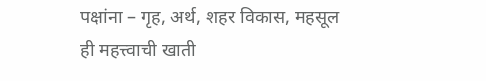पक्षांना – गृह, अर्थ, शहर विकास, महसूल ही महत्त्वाची खाती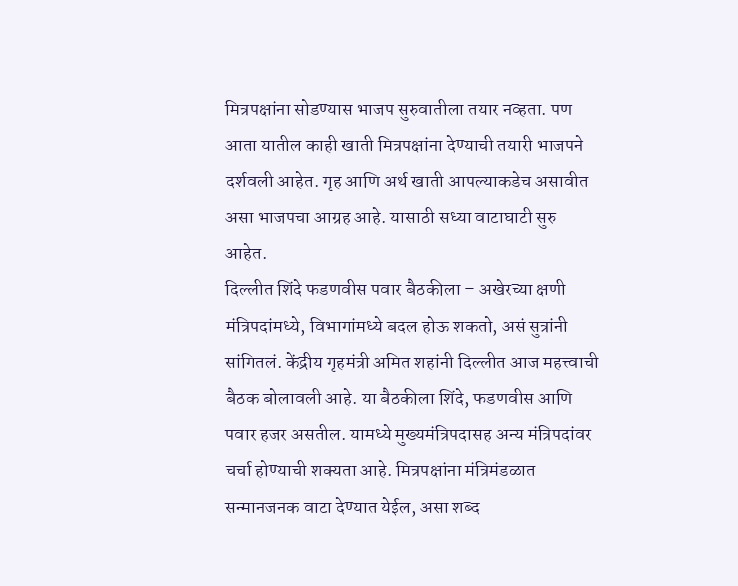मित्रपक्षांना सोडण्यास भाजप सुरुवातीला तयार नव्हता. पण आता यातील काही खाती मित्रपक्षांना देण्याची तयारी भाजपने दर्शवली आहेत. गृह आणि अर्थ खाती आपल्याकडेच असावीत असा भाजपचा आग्रह आहे. यासाठी सध्या वाटाघाटी सुरु आहेत.
दिल्लीत शिंदे फडणवीस पवार बैठकीला – अखेरच्या क्षणी मंत्रिपदांमध्ये, विभागांमध्ये बदल होऊ शकतो, असं सुत्रांनी सांगितलं. केंद्रीय गृहमंत्री अमित शहांनी दिल्लीत आज महत्त्वाची बैठक बोलावली आहे. या बैठकीला शिंदे, फडणवीस आणि पवार हजर असतील. यामध्ये मुख्यमंत्रिपदासह अन्य मंत्रिपदांवर चर्चा होण्याची शक्यता आहे. मित्रपक्षांना मंत्रिमंडळात सन्मानजनक वाटा देण्यात येईल, असा शब्द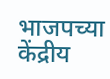भाजपच्या केंद्रीय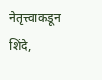नेतृत्त्वाकडून शिंदे,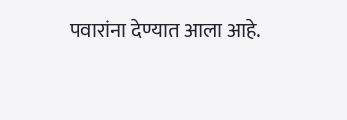पवारांना देण्यात आला आहे.